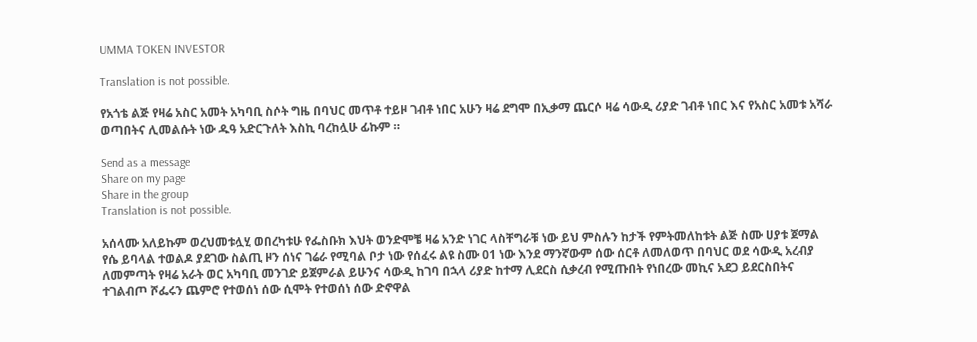UMMA TOKEN INVESTOR

Translation is not possible.

የአጎቴ ልጅ የዛሬ አስር አመት አካባቢ ስሶት ግዜ በባህር መጥቶ ተይዞ ገብቶ ነበር አሁን ዛሬ ደግሞ በኢቃማ ጨርሶ ዛሬ ሳውዲ ሪያድ ገብቶ ነበር እና የአስር አመቱ አሻራ ወጣበትና ሊመልሱት ነው ዱዓ አድርጉለት እስኪ ባረከሏሁ ፊኩም ።

Send as a message
Share on my page
Share in the group
Translation is not possible.

አሰላሙ አለይኩም ወረህመቱሏሂ ወበረካቱሁ የፌስቡክ እህት ወንድሞቼ ዛሬ አንድ ነገር ላስቸግራቹ ነው ይህ ምስሉን ከታች የምትመለከቱት ልጅ ስሙ ሀያቱ ጀማል የሴ ይባላል ተወልዶ ያደገው ስልጢ ዞን ሰነና ገሬራ የሚባል ቦታ ነው የሰፈሩ ልዩ ስሙ 01 ነው እንደ ማንኛውም ሰው ሰርቶ ለመለወጥ በባህር ወደ ሳውዲ አረብያ ለመምጣት የዛሬ አራት ወር አካባቢ መንገድ ይጀምራል ይሁንና ሳውዲ ከገባ በኋላ ሪያድ ከተማ ሊደርስ ሲቃረብ የሚጡበት የነበረው መኪና አደጋ ይደርስበትና ተገልብጦ ሾፌሩን ጨምሮ የተወሰነ ሰው ሲሞት የተወሰነ ሰው ድኖዋል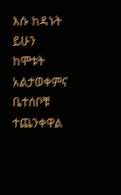እሱ ከዳኑት ይሁን ከሞቱት አልታወቀምና ቤተሰቦቹ ተጨንቀዋል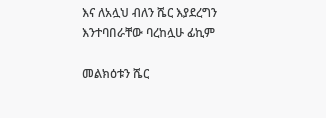እና ለአሏህ ብለን ሼር እያደረግን እንተባበራቸው ባረከሏሁ ፊኪም

መልክዕቱን ሼር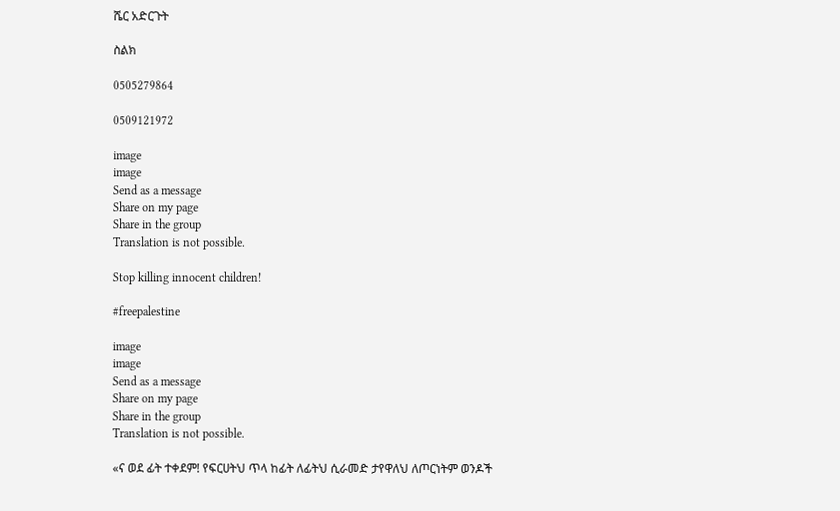ሼር አድርጉት

ስልክ

0505279864

0509121972

image
image
Send as a message
Share on my page
Share in the group
Translation is not possible.

Stop killing innocent children!

#freepalestine

image
image
Send as a message
Share on my page
Share in the group
Translation is not possible.

«ና ወደ ፊት ተቀደም! የፍርሀትህ ጥላ ከፊት ለፊትህ ሲራመድ ታየዋለህ ለጦርነትም ወንዶች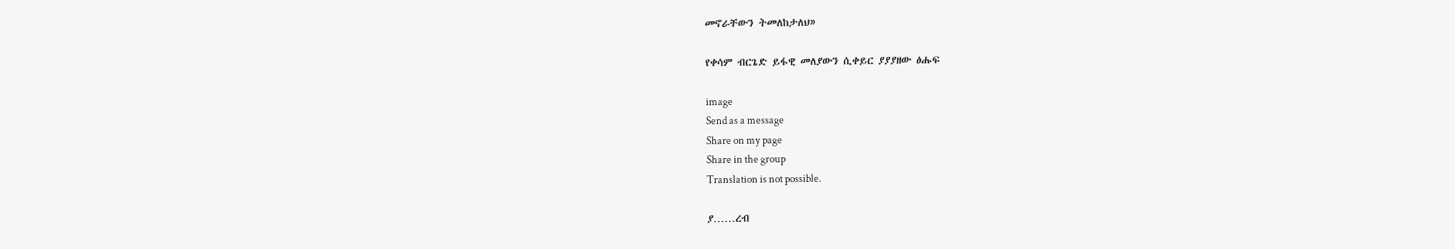መኖራቸውን ትመለከታለህ»

የቀሳም ብርጌድ ይፋዊ መለያውን ሲቀይር ያያያዘው ፅሑፍ

image
Send as a message
Share on my page
Share in the group
Translation is not possible.

ያ……ረብ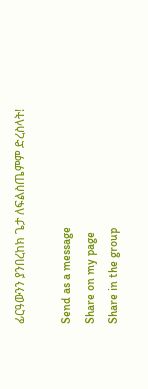ፊርዓውንን ያንበረከክ ጌታ ለፍልስጤምም ድረስላት!

Send as a message
Share on my page
Share in the group